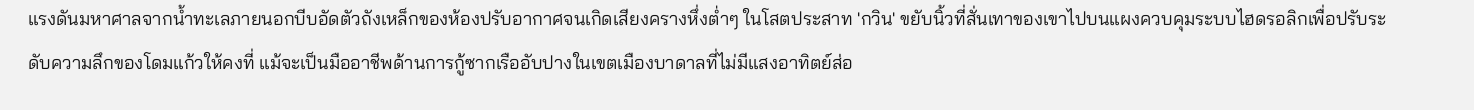แรงดันมหาศาลจากน้ำทะเลภายนอกบีบอัดตัวถังเหล็กของห้องปรับอากาศจนเกิดเสียงครางหึ่งต่ำๆ ในโสตประสาท 'กวิน' ขยับนิ้วที่สั่นเทาของเขาไปบนแผงควบคุมระบบไฮดรอลิกเพื่อปรับระดับความลึกของโดมแก้วให้คงที่ แม้จะเป็นมืออาชีพด้านการกู้ซากเรืออับปางในเขตเมืองบาดาลที่ไม่มีแสงอาทิตย์ส่อ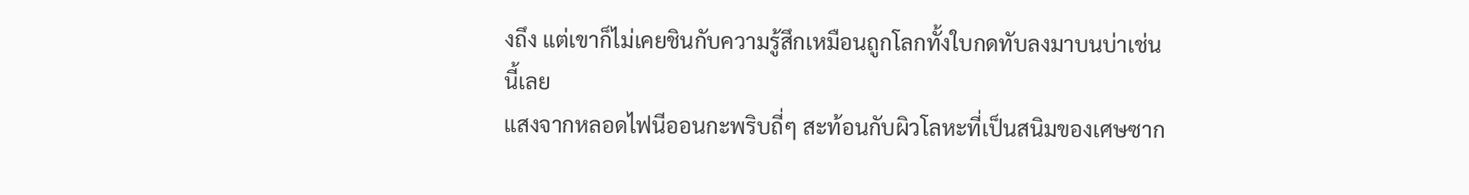งถึง แต่เขาก็ไม่เคยชินกับความรู้สึกเหมือนถูกโลกทั้งใบกดทับลงมาบนบ่าเช่นนี้เลย
แสงจากหลอดไฟนีออนกะพริบถี่ๆ สะท้อนกับผิวโลหะที่เป็นสนิมของเศษซาก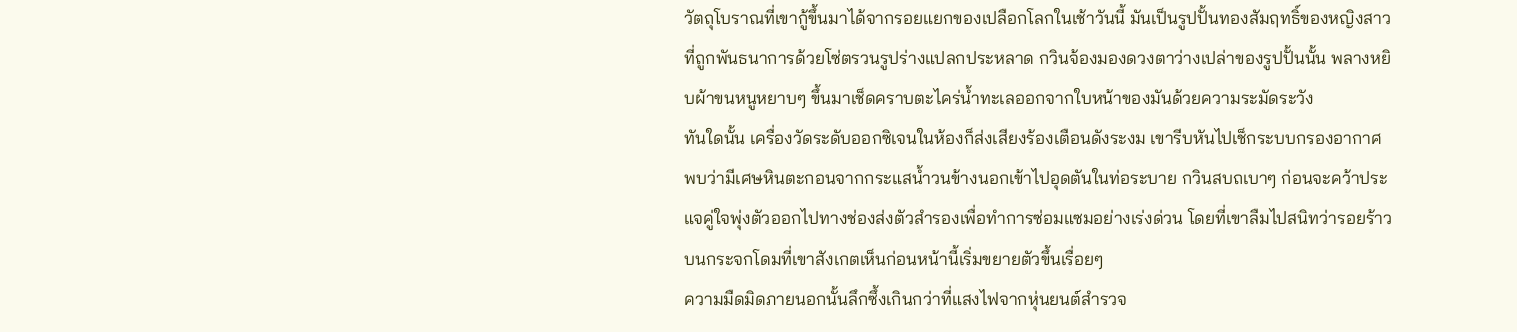วัตถุโบราณที่เขากู้ขึ้นมาได้จากรอยแยกของเปลือกโลกในเช้าวันนี้ มันเป็นรูปปั้นทองสัมฤทธิ์ของหญิงสาวที่ถูกพันธนาการด้วยโซ่ตรวนรูปร่างแปลกประหลาด กวินจ้องมองดวงตาว่างเปล่าของรูปปั้นนั้น พลางหยิบผ้าขนหนูหยาบๆ ขึ้นมาเช็ดคราบตะไคร่น้ำทะเลออกจากใบหน้าของมันด้วยความระมัดระวัง
ทันใดนั้น เครื่องวัดระดับออกซิเจนในห้องก็ส่งเสียงร้องเตือนดังระงม เขารีบหันไปเช็กระบบกรองอากาศ พบว่ามีเศษหินตะกอนจากกระแสน้ำวนข้างนอกเข้าไปอุดตันในท่อระบาย กวินสบถเบาๆ ก่อนจะคว้าประแจคู่ใจพุ่งตัวออกไปทางช่องส่งตัวสำรองเพื่อทำการซ่อมแซมอย่างเร่งด่วน โดยที่เขาลืมไปสนิทว่ารอยร้าวบนกระจกโดมที่เขาสังเกตเห็นก่อนหน้านี้เริ่มขยายตัวขึ้นเรื่อยๆ
ความมืดมิดภายนอกนั้นลึกซึ้งเกินกว่าที่แสงไฟจากหุ่นยนต์สำรวจ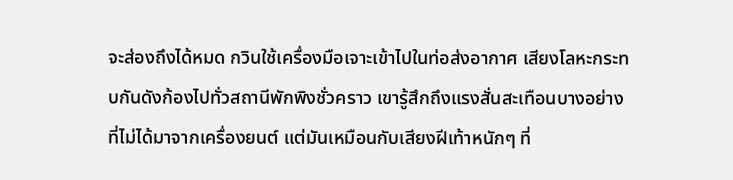จะส่องถึงได้หมด กวินใช้เครื่องมือเจาะเข้าไปในท่อส่งอากาศ เสียงโลหะกระทบกันดังก้องไปทั่วสถานีพักพิงชั่วคราว เขารู้สึกถึงแรงสั่นสะเทือนบางอย่างที่ไม่ได้มาจากเครื่องยนต์ แต่มันเหมือนกับเสียงฝีเท้าหนักๆ ที่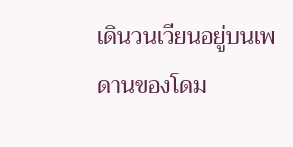เดินวนเวียนอยู่บนเพดานของโดม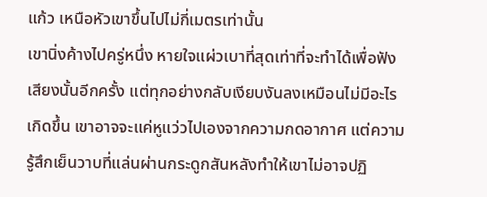แก้ว เหนือหัวเขาขึ้นไปไม่กี่เมตรเท่านั้น
เขานิ่งค้างไปครู่หนึ่ง หายใจแผ่วเบาที่สุดเท่าที่จะทำได้เพื่อฟังเสียงนั้นอีกครั้ง แต่ทุกอย่างกลับเงียบงันลงเหมือนไม่มีอะไรเกิดขึ้น เขาอาจจะแค่หูแว่วไปเองจากความกดอากาศ แต่ความรู้สึกเย็นวาบที่แล่นผ่านกระดูกสันหลังทำให้เขาไม่อาจปฏิ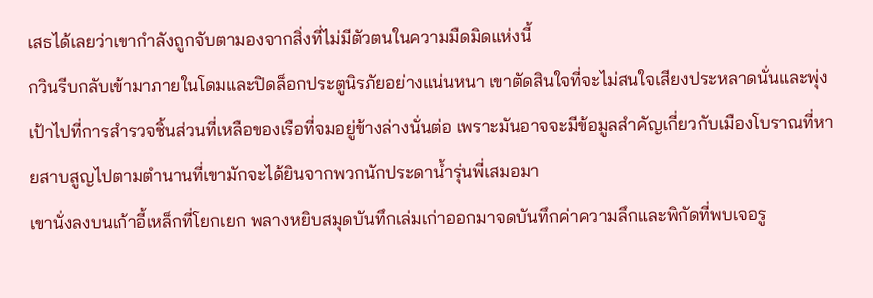เสธได้เลยว่าเขากำลังถูกจับตามองจากสิ่งที่ไม่มีตัวตนในความมืดมิดแห่งนี้
กวินรีบกลับเข้ามาภายในโดมและปิดล็อกประตูนิรภัยอย่างแน่นหนา เขาตัดสินใจที่จะไม่สนใจเสียงประหลาดนั่นและพุ่งเป้าไปที่การสำรวจชิ้นส่วนที่เหลือของเรือที่จมอยู่ข้างล่างนั่นต่อ เพราะมันอาจจะมีข้อมูลสำคัญเกี่ยวกับเมืองโบราณที่หายสาบสูญไปตามตำนานที่เขามักจะได้ยินจากพวกนักประดาน้ำรุ่นพี่เสมอมา
เขานั่งลงบนเก้าอี้เหล็กที่โยกเยก พลางหยิบสมุดบันทึกเล่มเก่าออกมาจดบันทึกค่าความลึกและพิกัดที่พบเจอรู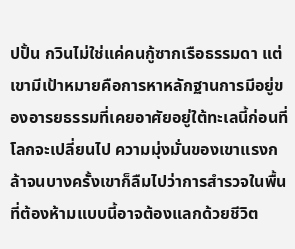ปปั้น กวินไม่ใช่แค่คนกู้ซากเรือธรรมดา แต่เขามีเป้าหมายคือการหาหลักฐานการมีอยู่ของอารยธรรมที่เคยอาศัยอยู่ใต้ทะเลนี้ก่อนที่โลกจะเปลี่ยนไป ความมุ่งมั่นของเขาแรงกล้าจนบางครั้งเขาก็ลืมไปว่าการสำรวจในพื้นที่ต้องห้ามแบบนี้อาจต้องแลกด้วยชีวิต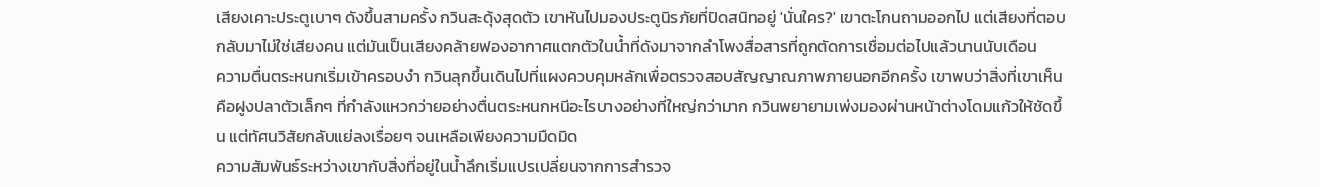เสียงเคาะประตูเบาๆ ดังขึ้นสามครั้ง กวินสะดุ้งสุดตัว เขาหันไปมองประตูนิรภัยที่ปิดสนิทอยู่ 'นั่นใคร?' เขาตะโกนถามออกไป แต่เสียงที่ตอบกลับมาไม่ใช่เสียงคน แต่มันเป็นเสียงคล้ายฟองอากาศแตกตัวในน้ำที่ดังมาจากลำโพงสื่อสารที่ถูกตัดการเชื่อมต่อไปแล้วนานนับเดือน
ความตื่นตระหนกเริ่มเข้าครอบงำ กวินลุกขึ้นเดินไปที่แผงควบคุมหลักเพื่อตรวจสอบสัญญาณภาพภายนอกอีกครั้ง เขาพบว่าสิ่งที่เขาเห็นคือฝูงปลาตัวเล็กๆ ที่กำลังแหวกว่ายอย่างตื่นตระหนกหนีอะไรบางอย่างที่ใหญ่กว่ามาก กวินพยายามเพ่งมองผ่านหน้าต่างโดมแก้วให้ชัดขึ้น แต่ทัศนวิสัยกลับแย่ลงเรื่อยๆ จนเหลือเพียงความมืดมิด
ความสัมพันธ์ระหว่างเขากับสิ่งที่อยู่ในน้ำลึกเริ่มแปรเปลี่ยนจากการสำรวจ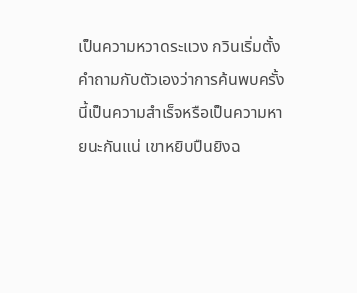เป็นความหวาดระแวง กวินเริ่มตั้งคำถามกับตัวเองว่าการค้นพบครั้งนี้เป็นความสำเร็จหรือเป็นความหายนะกันแน่ เขาหยิบปืนยิงฉ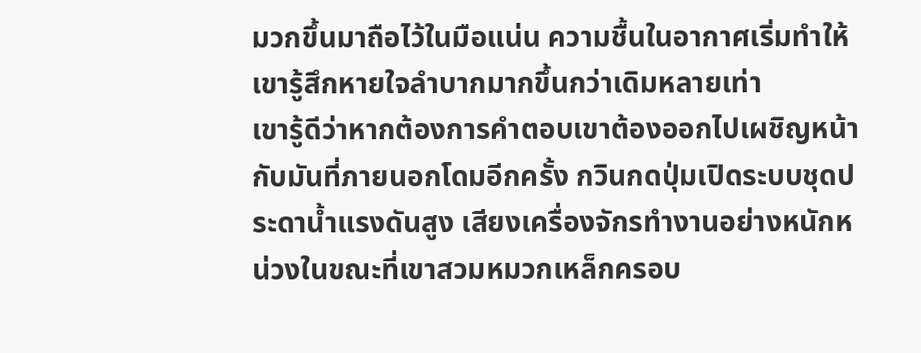มวกขึ้นมาถือไว้ในมือแน่น ความชื้นในอากาศเริ่มทำให้เขารู้สึกหายใจลำบากมากขึ้นกว่าเดิมหลายเท่า
เขารู้ดีว่าหากต้องการคำตอบเขาต้องออกไปเผชิญหน้ากับมันที่ภายนอกโดมอีกครั้ง กวินกดปุ่มเปิดระบบชุดประดาน้ำแรงดันสูง เสียงเครื่องจักรทำงานอย่างหนักหน่วงในขณะที่เขาสวมหมวกเหล็กครอบ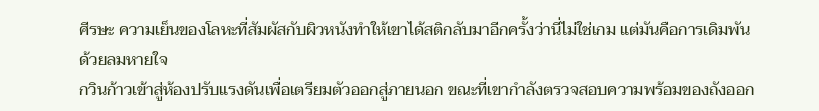ศีรษะ ความเย็นของโลหะที่สัมผัสกับผิวหนังทำให้เขาได้สติกลับมาอีกครั้งว่านี่ไม่ใช่เกม แต่มันคือการเดิมพันด้วยลมหายใจ
กวินก้าวเข้าสู่ห้องปรับแรงดันเพื่อเตรียมตัวออกสู่ภายนอก ขณะที่เขากำลังตรวจสอบความพร้อมของถังออก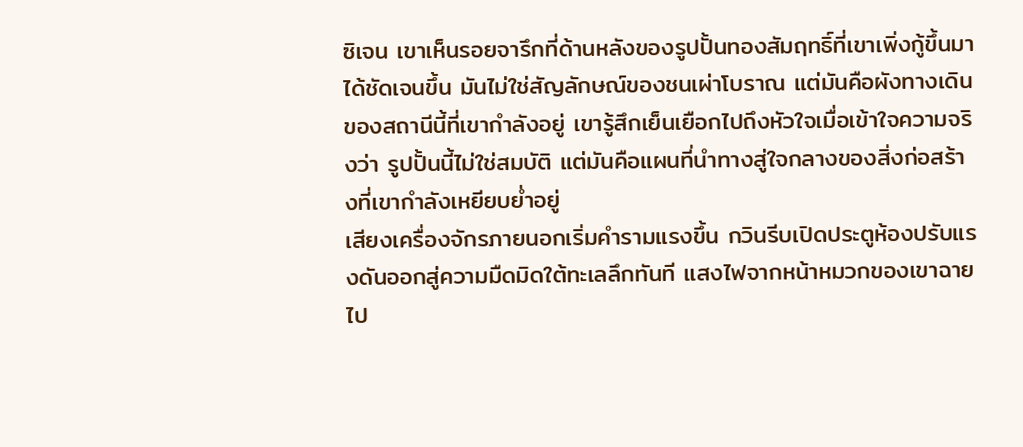ซิเจน เขาเห็นรอยจารึกที่ด้านหลังของรูปปั้นทองสัมฤทธิ์ที่เขาเพิ่งกู้ขึ้นมาได้ชัดเจนขึ้น มันไม่ใช่สัญลักษณ์ของชนเผ่าโบราณ แต่มันคือผังทางเดินของสถานีนี้ที่เขากำลังอยู่ เขารู้สึกเย็นเยือกไปถึงหัวใจเมื่อเข้าใจความจริงว่า รูปปั้นนี้ไม่ใช่สมบัติ แต่มันคือแผนที่นำทางสู่ใจกลางของสิ่งก่อสร้างที่เขากำลังเหยียบย่ำอยู่
เสียงเครื่องจักรภายนอกเริ่มคำรามแรงขึ้น กวินรีบเปิดประตูห้องปรับแรงดันออกสู่ความมืดมิดใต้ทะเลลึกทันที แสงไฟจากหน้าหมวกของเขาฉายไป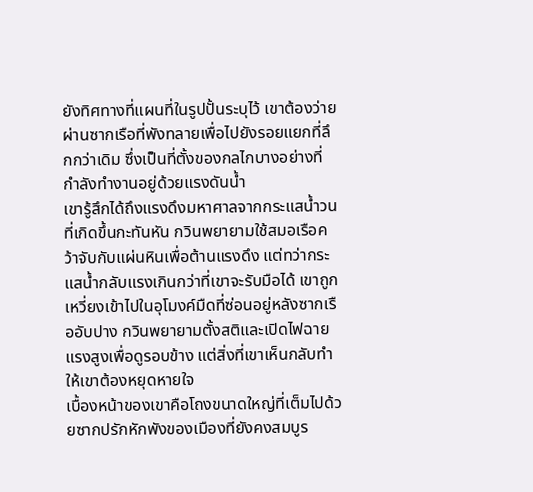ยังทิศทางที่แผนที่ในรูปปั้นระบุไว้ เขาต้องว่ายผ่านซากเรือที่พังทลายเพื่อไปยังรอยแยกที่ลึกกว่าเดิม ซึ่งเป็นที่ตั้งของกลไกบางอย่างที่กำลังทำงานอยู่ด้วยแรงดันน้ำ
เขารู้สึกได้ถึงแรงดึงมหาศาลจากกระแสน้ำวนที่เกิดขึ้นกะทันหัน กวินพยายามใช้สมอเรือคว้าจับกับแผ่นหินเพื่อต้านแรงดึง แต่ทว่ากระแสน้ำกลับแรงเกินกว่าที่เขาจะรับมือได้ เขาถูกเหวี่ยงเข้าไปในอุโมงค์มืดที่ซ่อนอยู่หลังซากเรืออับปาง กวินพยายามตั้งสติและเปิดไฟฉายแรงสูงเพื่อดูรอบข้าง แต่สิ่งที่เขาเห็นกลับทำให้เขาต้องหยุดหายใจ
เบื้องหน้าของเขาคือโถงขนาดใหญ่ที่เต็มไปด้วยซากปรักหักพังของเมืองที่ยังคงสมบูร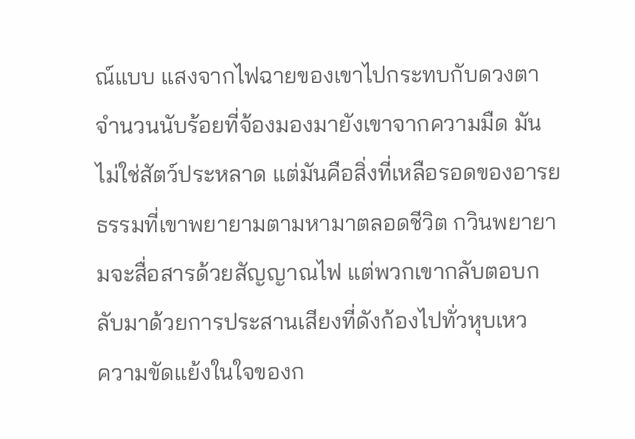ณ์แบบ แสงจากไฟฉายของเขาไปกระทบกับดวงตาจำนวนนับร้อยที่จ้องมองมายังเขาจากความมืด มันไม่ใช่สัตว์ประหลาด แต่มันคือสิ่งที่เหลือรอดของอารยธรรมที่เขาพยายามตามหามาตลอดชีวิต กวินพยายามจะสื่อสารด้วยสัญญาณไฟ แต่พวกเขากลับตอบกลับมาด้วยการประสานเสียงที่ดังก้องไปทั่วหุบเหว
ความขัดแย้งในใจของก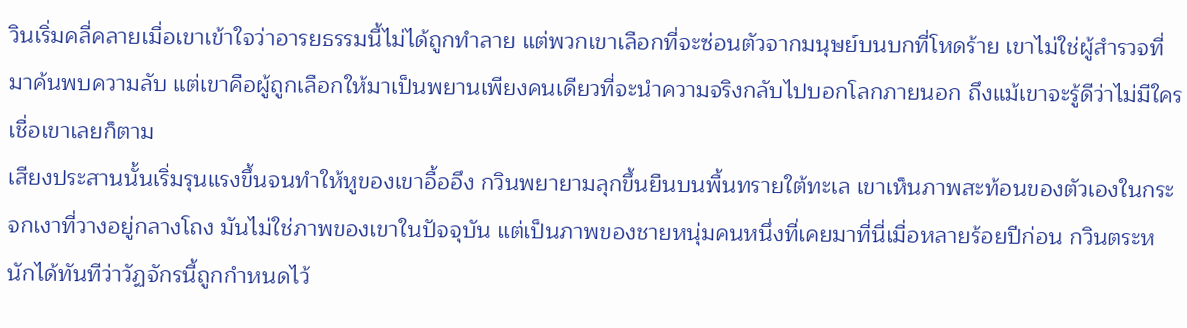วินเริ่มคลี่คลายเมื่อเขาเข้าใจว่าอารยธรรมนี้ไม่ได้ถูกทำลาย แต่พวกเขาเลือกที่จะซ่อนตัวจากมนุษย์บนบกที่โหดร้าย เขาไม่ใช่ผู้สำรวจที่มาค้นพบความลับ แต่เขาคือผู้ถูกเลือกให้มาเป็นพยานเพียงคนเดียวที่จะนำความจริงกลับไปบอกโลกภายนอก ถึงแม้เขาจะรู้ดีว่าไม่มีใครเชื่อเขาเลยก็ตาม
เสียงประสานนั้นเริ่มรุนแรงขึ้นจนทำให้หูของเขาอื้ออึง กวินพยายามลุกขึ้นยืนบนพื้นทรายใต้ทะเล เขาเห็นภาพสะท้อนของตัวเองในกระจกเงาที่วางอยู่กลางโถง มันไม่ใช่ภาพของเขาในปัจจุบัน แต่เป็นภาพของชายหนุ่มคนหนึ่งที่เคยมาที่นี่เมื่อหลายร้อยปีก่อน กวินตระหนักได้ทันทีว่าวัฏจักรนี้ถูกกำหนดไว้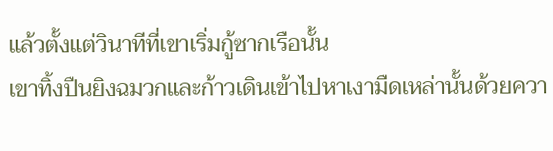แล้วตั้งแต่วินาทีที่เขาเริ่มกู้ซากเรือนั้น
เขาทิ้งปืนยิงฉมวกและก้าวเดินเข้าไปหาเงามืดเหล่านั้นด้วยควา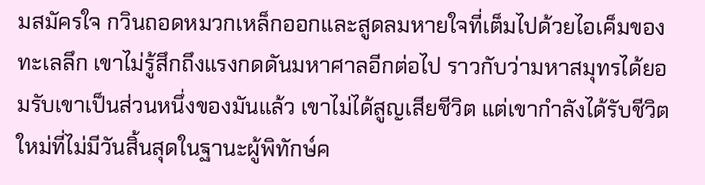มสมัครใจ กวินถอดหมวกเหล็กออกและสูดลมหายใจที่เต็มไปด้วยไอเค็มของทะเลลึก เขาไม่รู้สึกถึงแรงกดดันมหาศาลอีกต่อไป ราวกับว่ามหาสมุทรได้ยอมรับเขาเป็นส่วนหนึ่งของมันแล้ว เขาไม่ได้สูญเสียชีวิต แต่เขากำลังได้รับชีวิตใหม่ที่ไม่มีวันสิ้นสุดในฐานะผู้พิทักษ์ค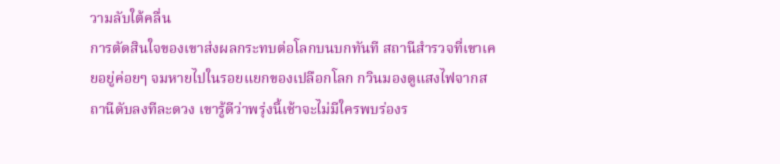วามลับใต้คลื่น
การตัดสินใจของเขาส่งผลกระทบต่อโลกบนบกทันที สถานีสำรวจที่เขาเคยอยู่ค่อยๆ จมหายไปในรอยแยกของเปลือกโลก กวินมองดูแสงไฟจากสถานีดับลงทีละดวง เขารู้ดีว่าพรุ่งนี้เช้าจะไม่มีใครพบร่องร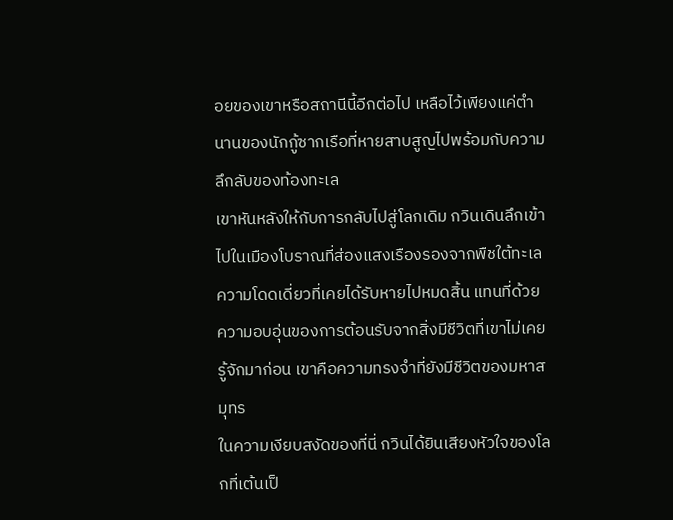อยของเขาหรือสถานีนี้อีกต่อไป เหลือไว้เพียงแค่ตำนานของนักกู้ซากเรือที่หายสาบสูญไปพร้อมกับความลึกลับของท้องทะเล
เขาหันหลังให้กับการกลับไปสู่โลกเดิม กวินเดินลึกเข้าไปในเมืองโบราณที่ส่องแสงเรืองรองจากพืชใต้ทะเล ความโดดเดี่ยวที่เคยได้รับหายไปหมดสิ้น แทนที่ด้วยความอบอุ่นของการต้อนรับจากสิ่งมีชีวิตที่เขาไม่เคยรู้จักมาก่อน เขาคือความทรงจำที่ยังมีชีวิตของมหาสมุทร
ในความเงียบสงัดของที่นี่ กวินได้ยินเสียงหัวใจของโลกที่เต้นเป็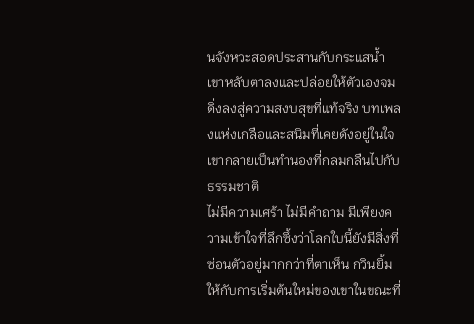นจังหวะสอดประสานกับกระแสน้ำ เขาหลับตาลงและปล่อยให้ตัวเองจมดิ่งลงสู่ความสงบสุขที่แท้จริง บทเพลงแห่งเกลือและสนิมที่เคยดังอยู่ในใจเขากลายเป็นทำนองที่กลมกลืนไปกับธรรมชาติ
ไม่มีความเศร้า ไม่มีคำถาม มีเพียงความเข้าใจที่ลึกซึ้งว่าโลกใบนี้ยังมีสิ่งที่ซ่อนตัวอยู่มากกว่าที่ตาเห็น กวินยิ้มให้กับการเริ่มต้นใหม่ของเขาในขณะที่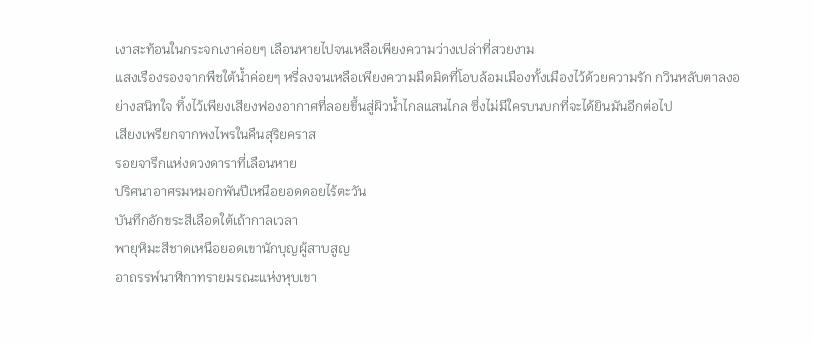เงาสะท้อนในกระจกเงาค่อยๆ เลือนหายไปจนเหลือเพียงความว่างเปล่าที่สวยงาม
แสงเรืองรองจากพืชใต้น้ำค่อยๆ หรี่ลงจนเหลือเพียงความมืดมิดที่โอบล้อมเมืองทั้งเมืองไว้ด้วยความรัก กวินหลับตาลงอย่างสนิทใจ ทิ้งไว้เพียงเสียงฟองอากาศที่ลอยขึ้นสู่ผิวน้ำไกลแสนไกล ซึ่งไม่มีใครบนบกที่จะได้ยินมันอีกต่อไป
เสียงเพรียกจากพงไพรในคืนสุริยคราส
รอยจารึกแห่งดวงดาราที่เลือนหาย
ปริศนาอาศรมหมอกพันปีเหนือยอดดอยไร้ตะวัน
บันทึกอักขระสีเลือดใต้เถ้ากาลเวลา
พายุหิมะสีชาดเหนือยอดเขานักบุญผู้สาบสูญ
อาถรรพ์นาฬิกาทรายมรณะแห่งหุบเขา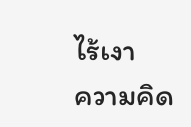ไร้เงา
ความคิด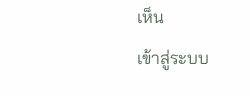เห็น
เข้าสู่ระบบ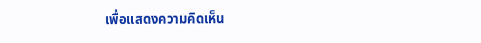เพื่อแสดงความคิดเห็น